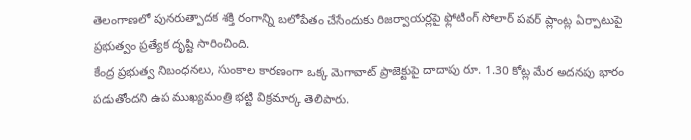తెలంగాణలో పునరుత్పాదక శక్తి రంగాన్ని బలోపేతం చేసేందుకు రిజర్వాయర్లపై ఫ్లోటింగ్ సోలార్ పవర్ ప్లాంట్ల ఏర్పాటుపై ప్రభుత్వం ప్రత్యేక దృష్టి సారించింది.
కేంద్ర ప్రభుత్వ నిబంధనలు, సుంకాల కారణంగా ఒక్క మెగావాట్ ప్రాజెక్టుపై దాదాపు రూ. 1.30 కోట్ల మేర అదనపు భారం పడుతోందని ఉప ముఖ్యమంత్రి భట్టి విక్రమార్క తెలిపారు.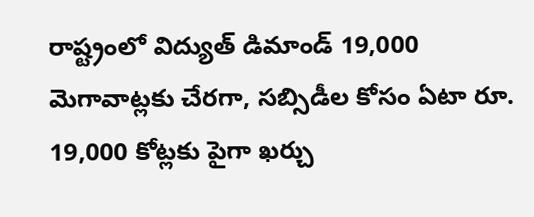రాష్ట్రంలో విద్యుత్ డిమాండ్ 19,000 మెగావాట్లకు చేరగా, సబ్సిడీల కోసం ఏటా రూ. 19,000 కోట్లకు పైగా ఖర్చు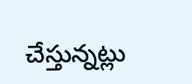చేస్తున్నట్లు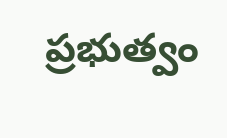ప్రభుత్వం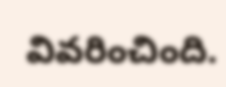వివరించింది.